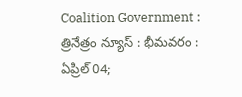Coalition Government : త్రినేత్రం న్యూస్ : భీమవరం : ఏప్రిల్ 04;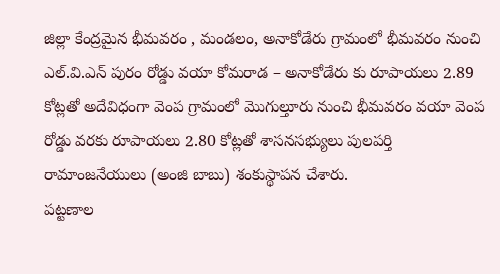జిల్లా కేంద్రమైన భీమవరం , మండలం, అనాకోడేరు గ్రామంలో భీమవరం నుంచి ఎల్.వి.ఎన్ పురం రోడ్డు వయా కోమరాడ – అనాకోడేరు కు రూపాయలు 2.89 కోట్లతో అదేవిధంగా వెంప గ్రామంలో మొగుల్తూరు నుంచి భీమవరం వయా వెంప రోడ్డు వరకు రూపాయలు 2.80 కోట్లతో శాసనసభ్యులు పులపర్తి రామాంజనేయులు (అంజి బాబు) శంకుస్థాపన చేశారు.
పట్టణాల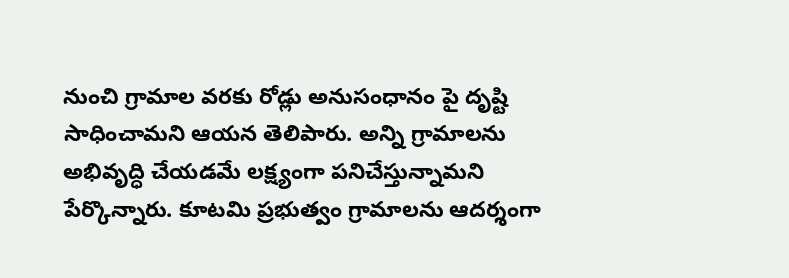నుంచి గ్రామాల వరకు రోడ్లు అనుసంధానం పై దృష్టి సాధించామని ఆయన తెలిపారు. అన్ని గ్రామాలను అభివృద్ధి చేయడమే లక్ష్యంగా పనిచేస్తున్నామని పేర్కొన్నారు. కూటమి ప్రభుత్వం గ్రామాలను ఆదర్శంగా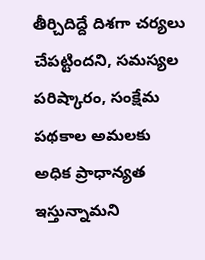తీర్చిదిద్దే దిశగా చర్యలు చేపట్టిందని, సమస్యల పరిష్కారం, సంక్షేమ పథకాల అమలకు అధిక ప్రాధాన్యత ఇస్తున్నామని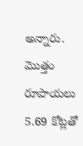అన్నారు. మొత్తం రూపాయలు 5.69 కోట్లతో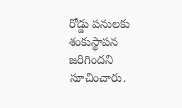రోడ్డు పనులకు శంకుస్థాపన జరిగిందని సూచించారు.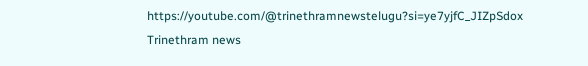https://youtube.com/@trinethramnewstelugu?si=ye7yjfC_JIZpSdox
Trinethram news